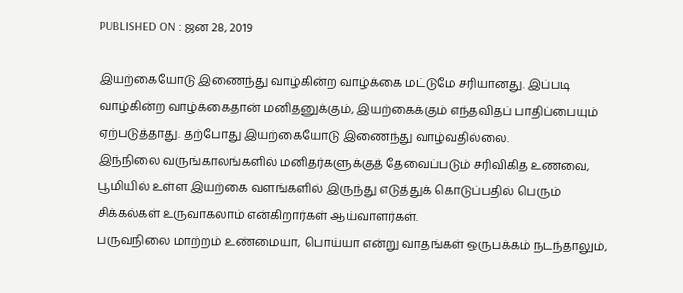PUBLISHED ON : ஜன 28, 2019

இயற்கையோடு இணைந்து வாழ்கின்ற வாழ்க்கை மட்டுமே சரியானது. இப்படி வாழ்கின்ற வாழ்க்கைதான் மனிதனுக்கும், இயற்கைக்கும் எந்தவிதப் பாதிப்பையும் ஏற்படுத்தாது. தற்போது இயற்கையோடு இணைந்து வாழ்வதில்லை.
இந்நிலை வருங்காலங்களில் மனிதர்களுக்குத் தேவைப்படும் சரிவிகித உணவை, பூமியில் உள்ள இயற்கை வளங்களில் இருந்து எடுத்துக் கொடுப்பதில் பெரும் சிக்கல்கள் உருவாகலாம் என்கிறார்கள் ஆய்வாளர்கள்.
பருவநிலை மாற்றம் உண்மையா, பொய்யா என்று வாதங்கள் ஒருபக்கம் நடந்தாலும்,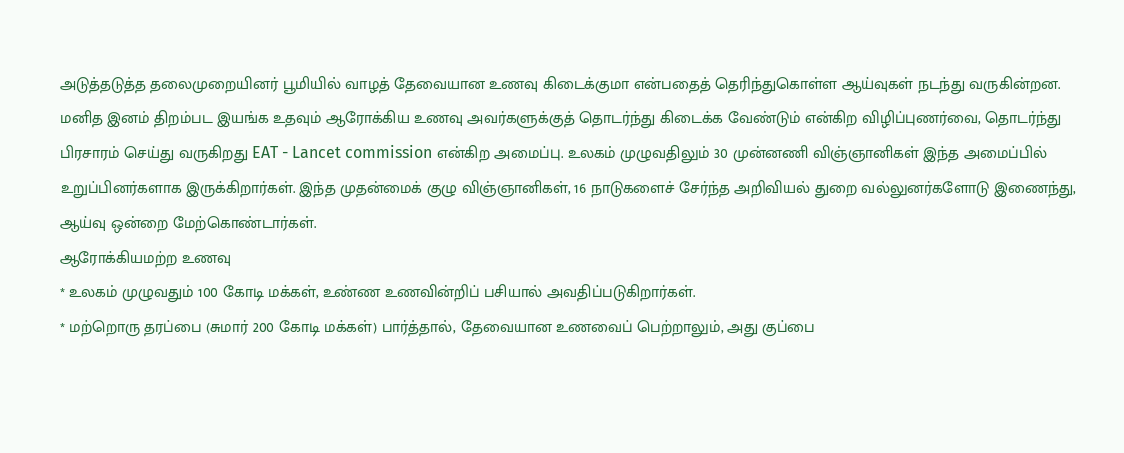அடுத்தடுத்த தலைமுறையினர் பூமியில் வாழத் தேவையான உணவு கிடைக்குமா என்பதைத் தெரிந்துகொள்ள ஆய்வுகள் நடந்து வருகின்றன.
மனித இனம் திறம்பட இயங்க உதவும் ஆரோக்கிய உணவு அவர்களுக்குத் தொடர்ந்து கிடைக்க வேண்டும் என்கிற விழிப்புணர்வை, தொடர்ந்து பிரசாரம் செய்து வருகிறது EAT - Lancet commission என்கிற அமைப்பு. உலகம் முழுவதிலும் 30 முன்னணி விஞ்ஞானிகள் இந்த அமைப்பில் உறுப்பினர்களாக இருக்கிறார்கள். இந்த முதன்மைக் குழு விஞ்ஞானிகள், 16 நாடுகளைச் சேர்ந்த அறிவியல் துறை வல்லுனர்களோடு இணைந்து, ஆய்வு ஒன்றை மேற்கொண்டார்கள்.
ஆரோக்கியமற்ற உணவு
* உலகம் முழுவதும் 100 கோடி மக்கள், உண்ண உணவின்றிப் பசியால் அவதிப்படுகிறார்கள்.
* மற்றொரு தரப்பை (சுமார் 200 கோடி மக்கள்) பார்த்தால், தேவையான உணவைப் பெற்றாலும், அது குப்பை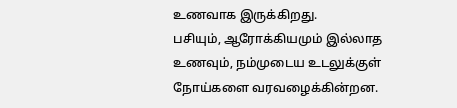உணவாக இருக்கிறது.
பசியும், ஆரோக்கியமும் இல்லாத உணவும், நம்முடைய உடலுக்குள் நோய்களை வரவழைக்கின்றன.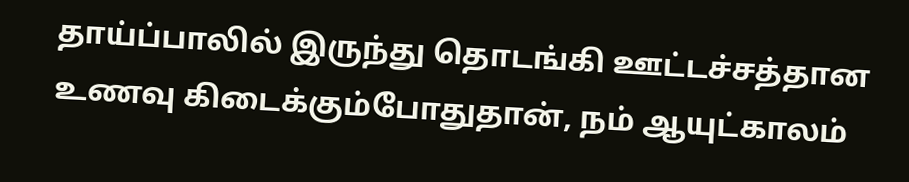தாய்ப்பாலில் இருந்து தொடங்கி ஊட்டச்சத்தான உணவு கிடைக்கும்போதுதான், நம் ஆயுட்காலம்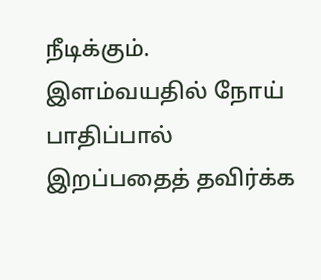நீடிக்கும். இளம்வயதில் நோய் பாதிப்பால் இறப்பதைத் தவிர்க்க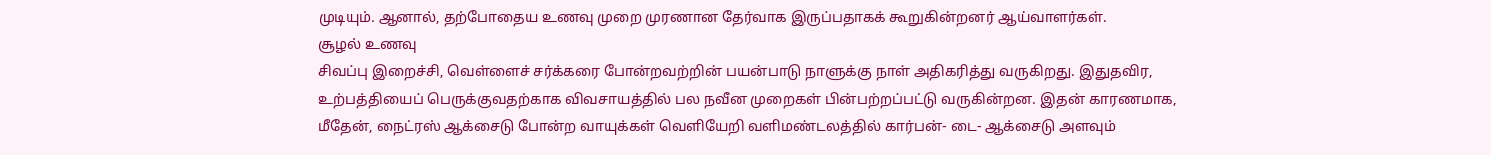முடியும். ஆனால், தற்போதைய உணவு முறை முரணான தேர்வாக இருப்பதாகக் கூறுகின்றனர் ஆய்வாளர்கள்.
சூழல் உணவு
சிவப்பு இறைச்சி, வெள்ளைச் சர்க்கரை போன்றவற்றின் பயன்பாடு நாளுக்கு நாள் அதிகரித்து வருகிறது. இதுதவிர, உற்பத்தியைப் பெருக்குவதற்காக விவசாயத்தில் பல நவீன முறைகள் பின்பற்றப்பட்டு வருகின்றன. இதன் காரணமாக, மீதேன், நைட்ரஸ் ஆக்சைடு போன்ற வாயுக்கள் வெளியேறி வளிமண்டலத்தில் கார்பன்- டை- ஆக்சைடு அளவும்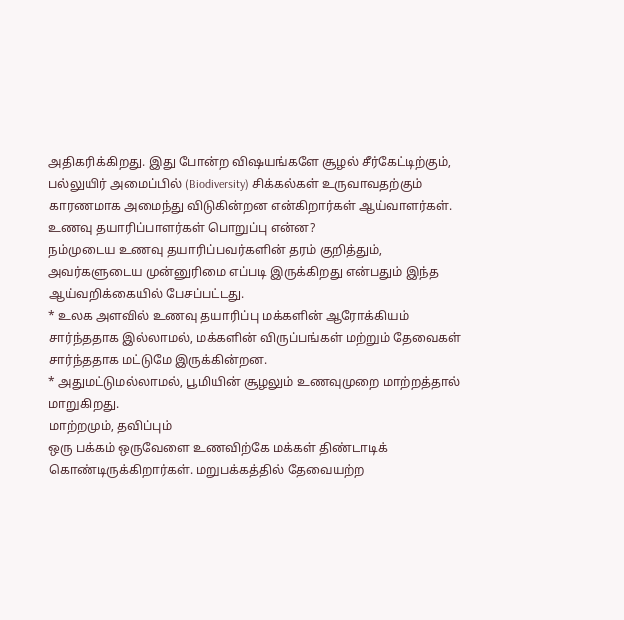அதிகரிக்கிறது. இது போன்ற விஷயங்களே சூழல் சீர்கேட்டிற்கும், பல்லுயிர் அமைப்பில் (Biodiversity) சிக்கல்கள் உருவாவதற்கும் காரணமாக அமைந்து விடுகின்றன என்கிறார்கள் ஆய்வாளர்கள்.
உணவு தயாரிப்பாளர்கள் பொறுப்பு என்ன?
நம்முடைய உணவு தயாரிப்பவர்களின் தரம் குறித்தும், அவர்களுடைய முன்னுரிமை எப்படி இருக்கிறது என்பதும் இந்த ஆய்வறிக்கையில் பேசப்பட்டது.
* உலக அளவில் உணவு தயாரிப்பு மக்களின் ஆரோக்கியம் சார்ந்ததாக இல்லாமல், மக்களின் விருப்பங்கள் மற்றும் தேவைகள் சார்ந்ததாக மட்டுமே இருக்கின்றன.
* அதுமட்டுமல்லாமல், பூமியின் சூழலும் உணவுமுறை மாற்றத்தால் மாறுகிறது.
மாற்றமும், தவிப்பும்
ஒரு பக்கம் ஒருவேளை உணவிற்கே மக்கள் திண்டாடிக் கொண்டிருக்கிறார்கள். மறுபக்கத்தில் தேவையற்ற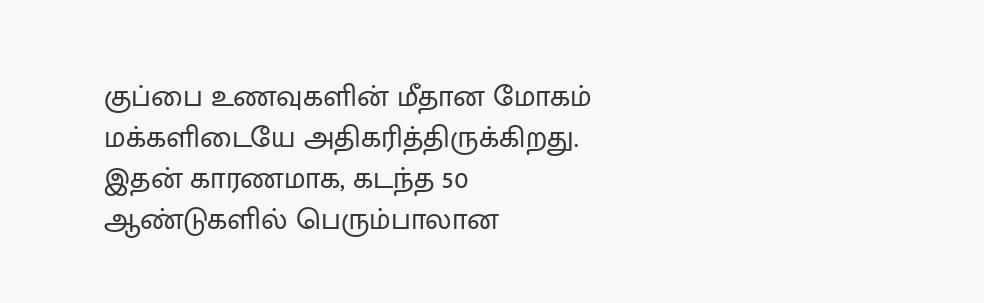குப்பை உணவுகளின் மீதான மோகம் மக்களிடையே அதிகரித்திருக்கிறது. இதன் காரணமாக, கடந்த 50 ஆண்டுகளில் பெரும்பாலான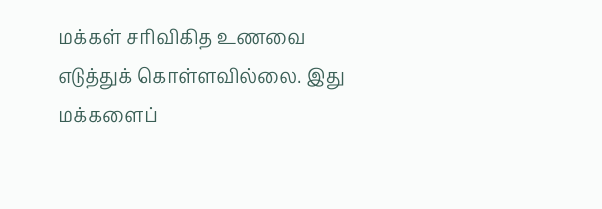மக்கள் சரிவிகித உணவை எடுத்துக் கொள்ளவில்லை. இது மக்களைப்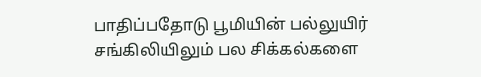பாதிப்பதோடு பூமியின் பல்லுயிர் சங்கிலியிலும் பல சிக்கல்களை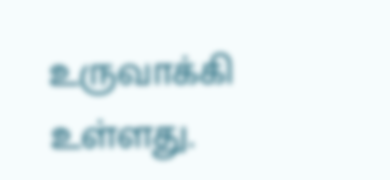உருவாக்கி உள்ளது.